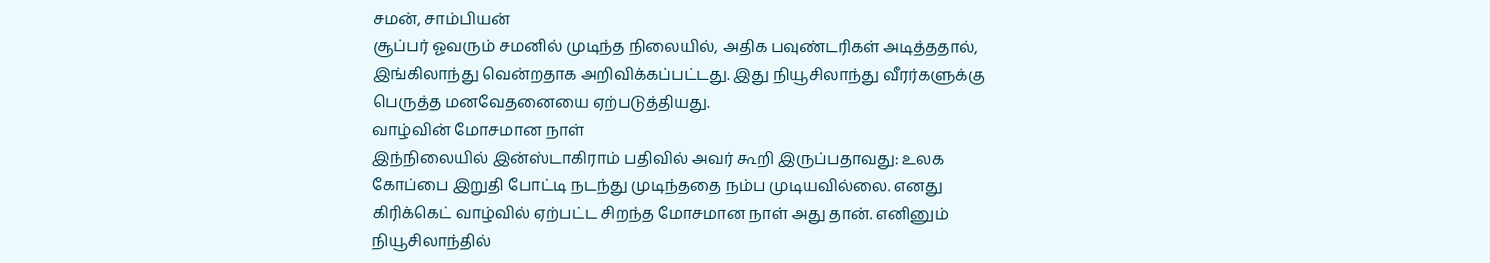சமன், சாம்பியன்
சூப்பர் ஓவரும் சமனில் முடிந்த நிலையில், அதிக பவுண்டரிகள் அடித்ததால், இங்கிலாந்து வென்றதாக அறிவிக்கப்பட்டது. இது நியூசிலாந்து வீரர்களுக்கு பெருத்த மனவேதனையை ஏற்படுத்தியது.
வாழ்வின் மோசமான நாள்
இந்நிலையில் இன்ஸ்டாகிராம் பதிவில் அவர் கூறி இருப்பதாவது: உலக கோப்பை இறுதி போட்டி நடந்து முடிந்ததை நம்ப முடியவில்லை. எனது கிரிக்கெட் வாழ்வில் ஏற்பட்ட சிறந்த மோசமான நாள் அது தான். எனினும் நியூசிலாந்தில்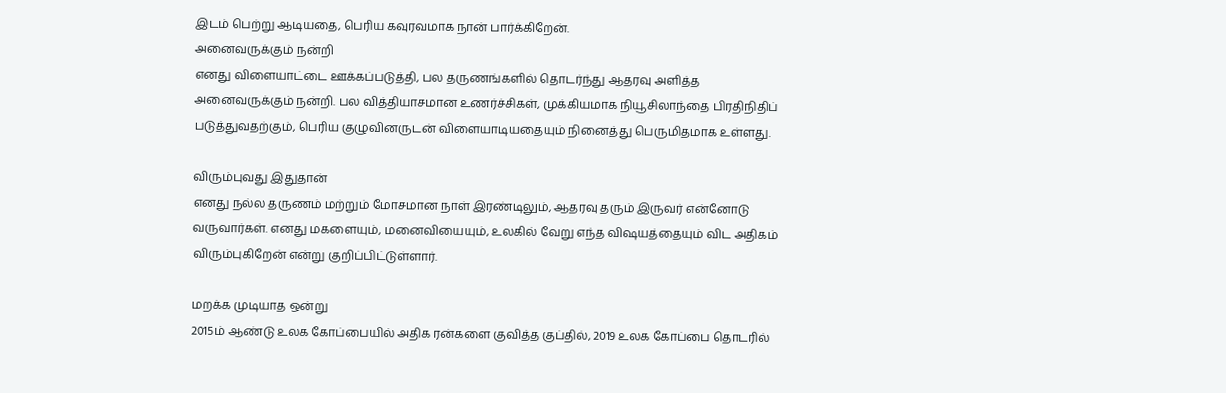இடம் பெற்று ஆடியதை, பெரிய கவுரவமாக நான் பார்க்கிறேன்.
அனைவருக்கும் நன்றி
எனது விளையாட்டை ஊக்கப்படுத்தி, பல தருணங்களில் தொடர்ந்து ஆதரவு அளித்த அனைவருக்கும் நன்றி. பல வித்தியாசமான உணர்ச்சிகள், முக்கியமாக நியூசிலாந்தை பிரதிநிதிப் படுத்துவதற்கும், பெரிய குழுவினருடன் விளையாடியதையும் நினைத்து பெருமிதமாக உள்ளது.

விரும்புவது இதுதான்
எனது நல்ல தருணம் மற்றும் மோசமான நாள் இரண்டிலும், ஆதரவு தரும் இருவர் என்னோடு வருவார்கள். எனது மகளையும், மனைவியையும், உலகில் வேறு எந்த விஷயத்தையும் விட அதிகம் விரும்புகிறேன் என்று குறிப்பிட்டுள்ளார்.

மறக்க முடியாத ஒன்று
2015ம் ஆண்டு உலக கோப்பையில் அதிக ரன்களை குவித்த குப்தில், 2019 உலக கோப்பை தொடரில்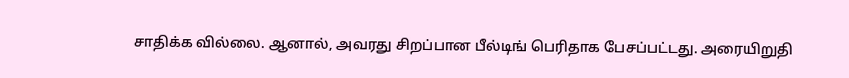சாதிக்க வில்லை. ஆனால், அவரது சிறப்பான பீல்டிங் பெரிதாக பேசப்பட்டது. அரையிறுதி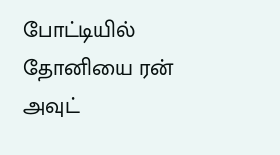போட்டியில் தோனியை ரன் அவுட்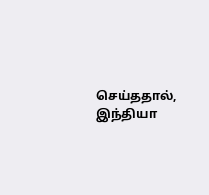செய்ததால், இந்தியா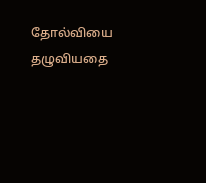தோல்வியை தழுவியதை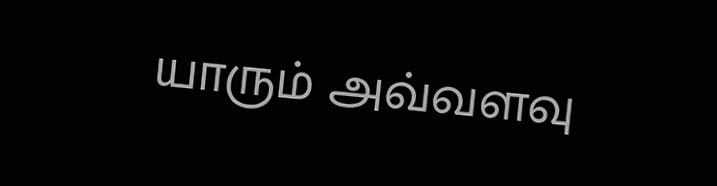யாரும் அவ்வளவு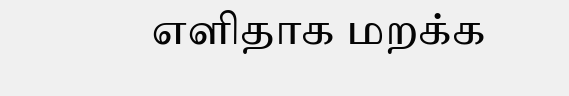எளிதாக மறக்க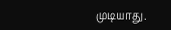முடியாது.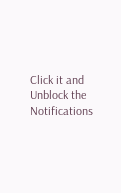Click it and Unblock the Notifications